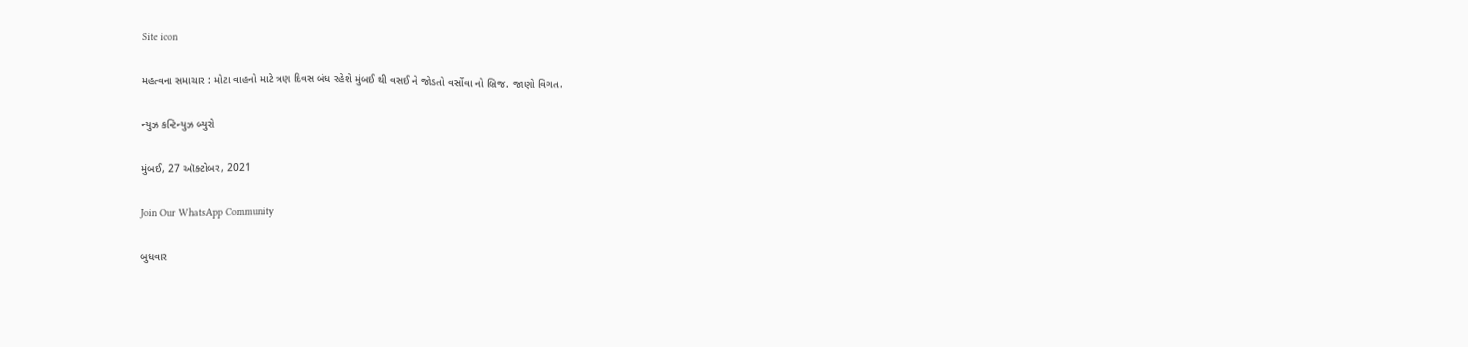Site icon

મહત્વના સમાચાર : મોટા વાહનો માટે ત્રણ દિવસ બંધ રહેશે મુંબઈ થી વસઈ ને જોડતો વર્સોવા નો બ્રિજ. જાણો વિગત.

ન્યુઝ કન્ટિન્યુઝ બ્યુરો

મુંબઈ, 27 ઑક્ટોબર, 2021

Join Our WhatsApp Community

બુધવાર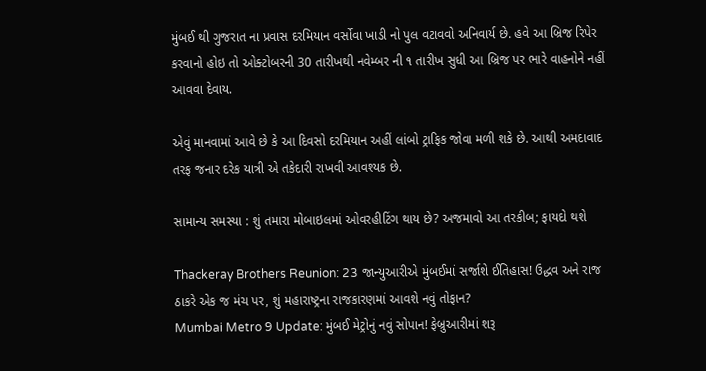મુંબઈ થી ગુજરાત ના પ્રવાસ દરમિયાન વર્સોવા ખાડી નો પુલ વટાવવો અનિવાર્ય છે. હવે આ બ્રિજ રિપેર કરવાનો હોઇ તો ઓક્ટોબરની 30 તારીખથી નવેમ્બર ની ૧ તારીખ સુધી આ બ્રિજ પર ભારે વાહનોને નહીં આવવા દેવાય.

એવું માનવામાં આવે છે કે આ દિવસો દરમિયાન અહીં લાંબો ટ્રાફિક જોવા મળી શકે છે. આથી અમદાવાદ તરફ જનાર દરેક યાત્રી એ તકેદારી રાખવી આવશ્યક છે.

સામાન્ય સમસ્યા : શું તમારા મોબાઇલમાં ઓવરહીટિંગ થાય છે? અજમાવો આ તરકીબ; ફાયદો થશે

Thackeray Brothers Reunion: 23 જાન્યુઆરીએ મુંબઈમાં સર્જાશે ઈતિહાસ! ઉદ્ધવ અને રાજ ઠાકરે એક જ મંચ પર, શું મહારાષ્ટ્રના રાજકારણમાં આવશે નવું તોફાન?
Mumbai Metro 9 Update: મુંબઈ મેટ્રોનું નવું સોપાન! ફેબ્રુઆરીમાં શરૂ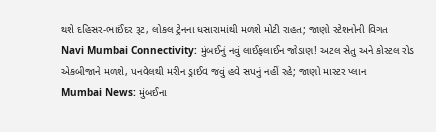થશે દહિસર-ભાઈંદર રૂટ, લોકલ ટ્રેનના ધસારામાંથી મળશે મોટી રાહત; જાણો સ્ટેશનોની વિગત
Navi Mumbai Connectivity: મુંબઈનું નવું લાઈફલાઈન જોડાણ! અટલ સેતુ અને કોસ્ટલ રોડ એકબીજાને મળશે, પનવેલથી મરીન ડ્રાઈવ જવું હવે સપનું નહીં રહે; જાણો માસ્ટર પ્લાન
Mumbai News: મુંબઈના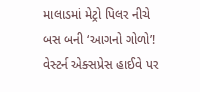માલાડમાં મેટ્રો પિલર નીચે બસ બની ‘આગનો ગોળો’! વેસ્ટર્ન એક્સપ્રેસ હાઈવે પર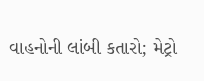વાહનોની લાંબી કતારો; મેટ્રો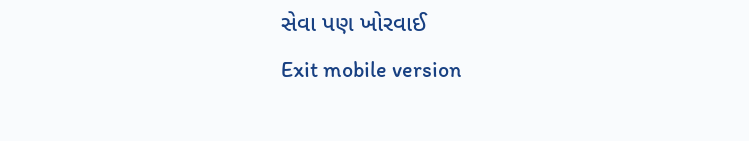સેવા પણ ખોરવાઈ
Exit mobile version